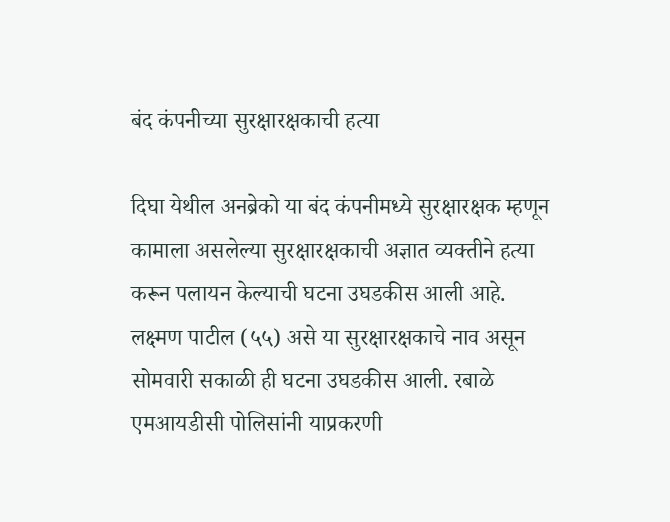बंद कंपनीच्या सुरक्षारक्षकाची हत्या

दिघा येथील अनब्रेको या बंद कंपनीमध्ये सुरक्षारक्षक म्हणून कामाला असलेल्या सुरक्षारक्षकाची अज्ञात व्यक्तीने हत्या करून पलायन केल्याची घटना उघडकीस आली आहे. लक्ष्मण पाटील (५५) असे या सुरक्षारक्षकाचे नाव असून सोमवारी सकाळी ही घटना उघडकीस आली. रबाळे एमआयडीसी पोलिसांनी याप्रकरणी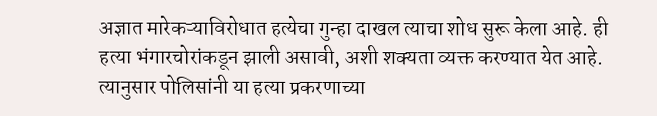अज्ञात मारेकऱ्याविरोधात हत्येचा गुन्हा दाखल त्याचा शोध सुरू केला आहे. ही हत्या भंगारचोरांकडून झाली असावी, अशी शक्यता व्यक्त करण्यात येत आहे. त्यानुसार पोलिसांनी या हत्या प्रकरणाच्या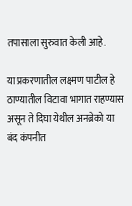तपासाला सुरुवात केली आहे.

या प्रकरणातील लक्ष्मण पाटील हे ठाण्यातील विटावा भागात राहण्यास असून ते दिघा येथील अनब्रेको या बंद कंपनीत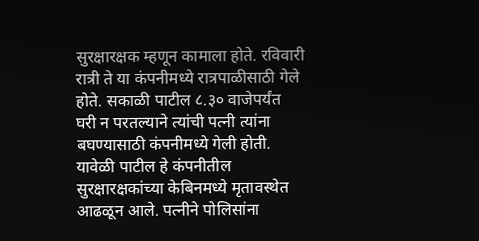सुरक्षारक्षक म्हणून कामाला होते. रविवारी रात्री ते या कंपनीमध्ये रात्रपाळीसाठी गेले होते. सकाळी पाटील ८.३० वाजेपर्यंत घरी न परतल्याने त्यांची पत्नी त्यांना बघण्यासाठी कंपनीमध्ये गेली होती. यावेळी पाटील हे कंपनीतील सुरक्षारक्षकांच्या केबिनमध्ये मृतावस्थेत आढळून आले. पत्नीने पोलिसांना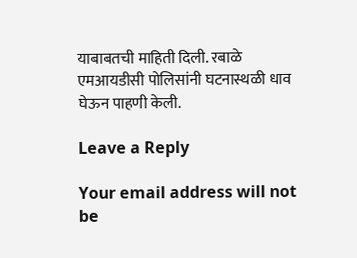याबाबतची माहिती दिली. रबाळे एमआयडीसी पोलिसांनी घटनास्थळी धाव घेऊन पाहणी केली.

Leave a Reply

Your email address will not be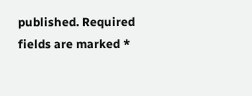published. Required fields are marked *